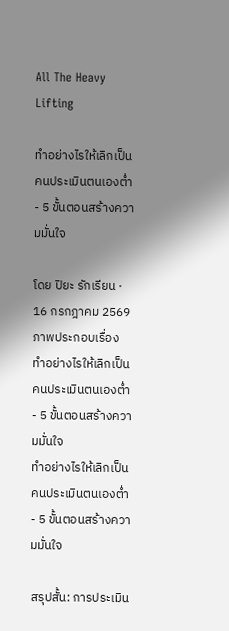All The Heavy Lifting

ทำอย่างไรให้เลิกเป็นคนประเมินตนเองต่ำ - 5 ขั้นตอนสร้างความมั่นใจ

โดย ปิยะ รักเรียน · 16 กรกฎาคม 2569
ภาพประกอบเรื่อง ทำอย่างไรให้เลิกเป็นคนประเมินตนเองต่ำ - 5 ขั้นตอนสร้างความมั่นใจ
ทำอย่างไรให้เลิกเป็นคนประเมินตนเองต่ำ - 5 ขั้นตอนสร้างความมั่นใจ

สรุปสั้น: การประเมิน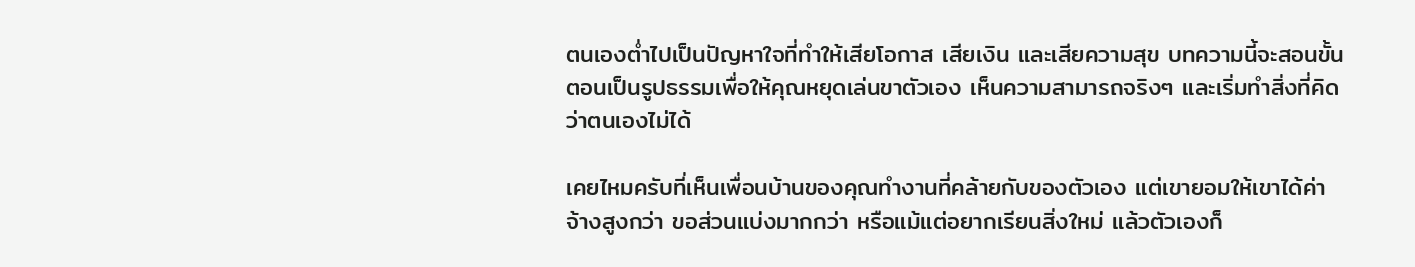ตนเองต่ำไปเป็นปัญหาใจที่ทำให้เสียโอกาส เสียเงิน และเสียความสุข บทความนี้จะสอนขั้นตอนเป็นรูปธรรมเพื่อให้คุณหยุดเล่นขาตัวเอง เห็นความสามารถจริงๆ และเริ่มทำสิ่งที่คิดว่าตนเองไม่ได้

เคยไหมครับที่เห็นเพื่อนบ้านของคุณทำงานที่คล้ายกับของตัวเอง แต่เขายอมให้เขาได้ค่าจ้างสูงกว่า ขอส่วนแบ่งมากกว่า หรือแม้แต่อยากเรียนสิ่งใหม่ แล้วตัวเองก็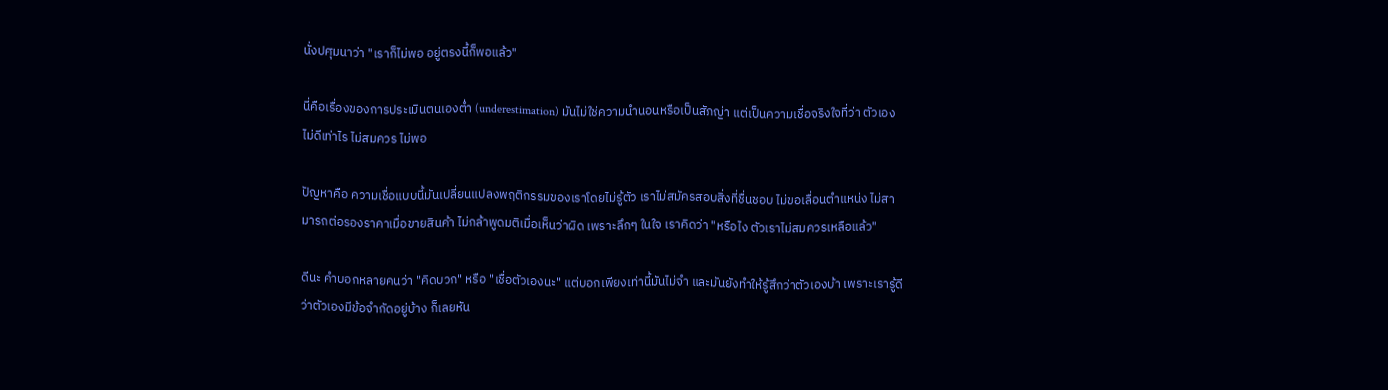นั่งปศุมนาว่า "เราก็ไม่พอ อยู่ตรงนี้ก็พอแล้ว"

นี่คือเรื่องของการประเมินตนเองต่ำ (underestimation) มันไม่ใช่ความนำนอนหรือเป็นสัภญ่า แต่เป็นความเชื่อจริงใจที่ว่า ตัวเองไม่ดีเท่าไร ไม่สมควร ไม่พอ

ปัญหาคือ ความเชื่อแบบนี้มันเปลี่ยนแปลงพฤติกรรมของเราโดยไม่รู้ตัว เราไม่สมัครสอบสิ่งที่ชื่นชอบ ไม่ขอเลื่อนตำแหน่ง ไม่สามารถต่อรองราคาเมื่อขายสินค้า ไม่กล้าพูดมติเมื่อเห็นว่าผิด เพราะลึกๆ ในใจ เราคิดว่า "หรือไง ตัวเราไม่สมควรเหลือแล้ว"

ดีนะ คำบอกหลายคนว่า "คิดบวก" หรือ "เชื่อตัวเองนะ" แต่บอกเพียงเท่านี้มันไม่จำ และมันยังทำให้รู้สึกว่าตัวเองบ้า เพราะเรารู้ดีว่าตัวเองมีข้อจำกัดอยู่บ้าง ก็เลยหัน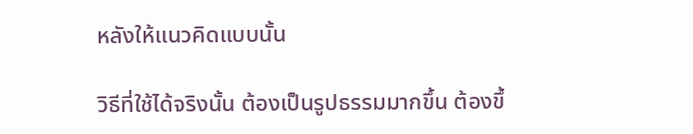หลังให้แนวคิดแบบนั้น

วิธีที่ใช้ได้จริงนั้น ต้องเป็นรูปธรรมมากขึ้น ต้องขึ้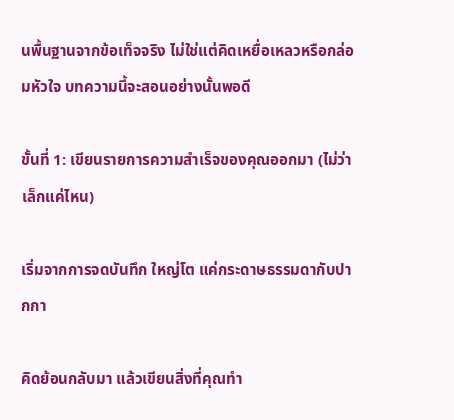นพื้นฐานจากข้อเท็จจริง ไม่ใช่แต่คิดเหยื่อเหลวหรือกล่อมหัวใจ บทความนี้จะสอนอย่างนั้นพอดี

ขั้นที่ 1: เขียนรายการความสำเร็จของคุณออกมา (ไม่ว่าเล็กแค่ไหน)

เริ่มจากการจดบันทึก ใหญ่โต แค่กระดาษธรรมดากับปากกา

คิดย้อนกลับมา แล้วเขียนสิ่งที่คุณทำ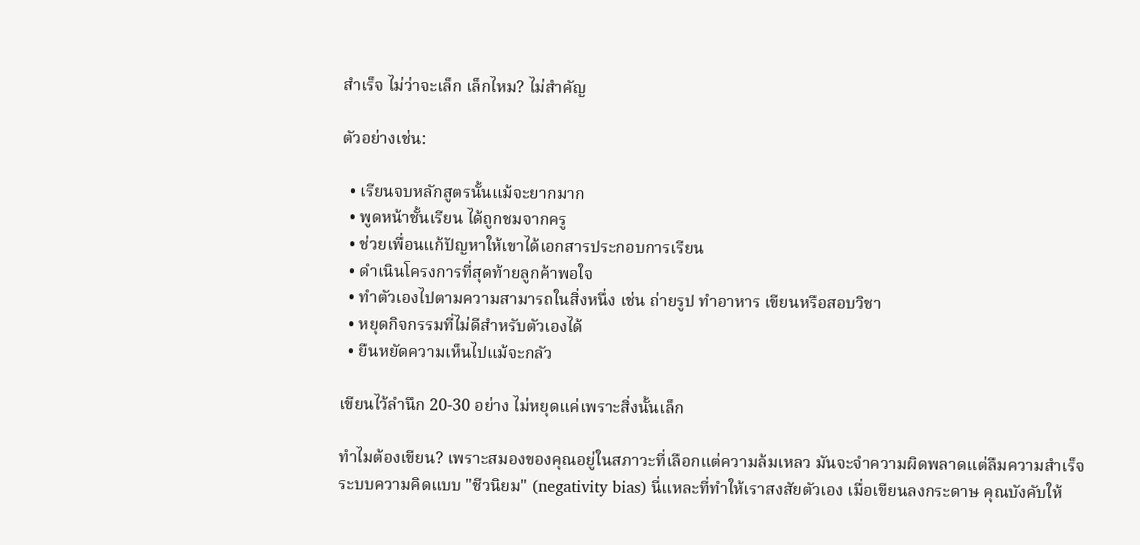สำเร็จ ไม่ว่าจะเล็ก เล็กไหม? ไม่สำคัญ

ตัวอย่างเช่น:

  • เรียนจบหลักสูตรนั้นแม้จะยากมาก
  • พูดหน้าชั้นเรียน ได้ถูกชมจากครู
  • ช่วยเพื่อนแก้ปัญหาให้เขาได้เอกสารประกอบการเรียน
  • ดำเนินโครงการที่สุดท้ายลูกค้าพอใจ
  • ทำตัวเองไปตามความสามารถในสิ่งหนึ่ง เช่น ถ่ายรูป ทำอาหาร เขียนหรือสอบวิชา
  • หยุดกิจกรรมที่ไม่ดีสำหรับตัวเองได้
  • ยืนหยัดความเห็นไปแม้จะกลัว

เขียนไว้ลำนึก 20-30 อย่าง ไม่หยุดแค่เพราะสิ่งนั้นเล็ก

ทำไมต้องเขียน? เพราะสมองของคุณอยู่ในสภาวะที่เลือกแต่ความล้มเหลว มันจะจำความผิดพลาดแต่ลืมความสำเร็จ ระบบความคิดแบบ "ชีวนิยม" (negativity bias) นี่แหละที่ทำให้เราสงสัยตัวเอง เมื่อเขียนลงกระดาษ คุณบังคับให้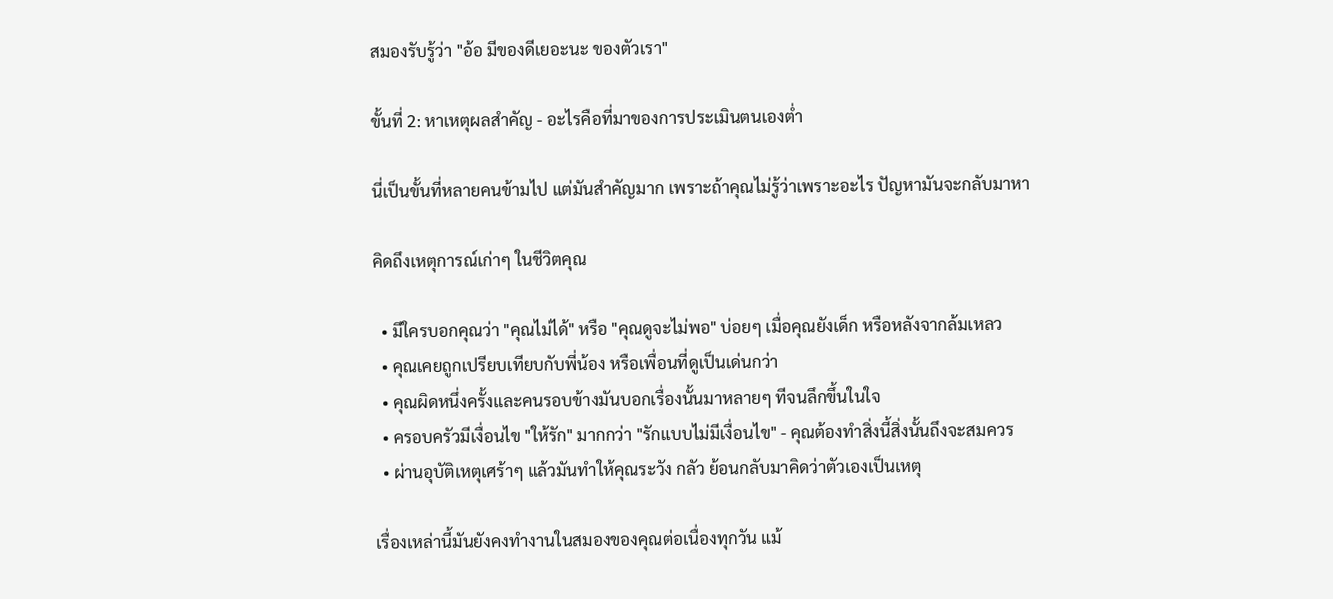สมองรับรู้ว่า "อ้อ มีของดีเยอะนะ ของตัวเรา"

ขั้นที่ 2: หาเหตุผลสำคัญ - อะไรคือที่มาของการประเมินตนเองต่ำ

นี่เป็นขั้นที่หลายคนข้ามไป แต่มันสำคัญมาก เพราะถ้าคุณไม่รู้ว่าเพราะอะไร ปัญหามันจะกลับมาหา

คิดถึงเหตุการณ์เก่าๆ ในชีวิตคุณ

  • มีใครบอกคุณว่า "คุณไม่ได้" หรือ "คุณดูจะไม่พอ" บ่อยๆ เมื่อคุณยังเด็ก หรือหลังจากล้มเหลว
  • คุณเคยถูกเปรียบเทียบกับพี่น้อง หรือเพื่อนที่ดูเป็นเด่นกว่า
  • คุณผิดหนึ่งครั้งและคนรอบข้างมันบอกเรื่องนั้นมาหลายๆ ทีจนลึกขึ้นในใจ
  • ครอบครัวมีเงื่อนไข "ให้รัก" มากกว่า "รักแบบไม่มีเงื่อนไข" - คุณต้องทำสิ่งนี้สิ่งนั้นถึงจะสมควร
  • ผ่านอุบัติเหตุเศร้าๆ แล้วมันทำให้คุณระวัง กลัว ย้อนกลับมาคิดว่าตัวเองเป็นเหตุ

เรื่องเหล่านี้มันยังคงทำงานในสมองของคุณต่อเนื่องทุกวัน แม้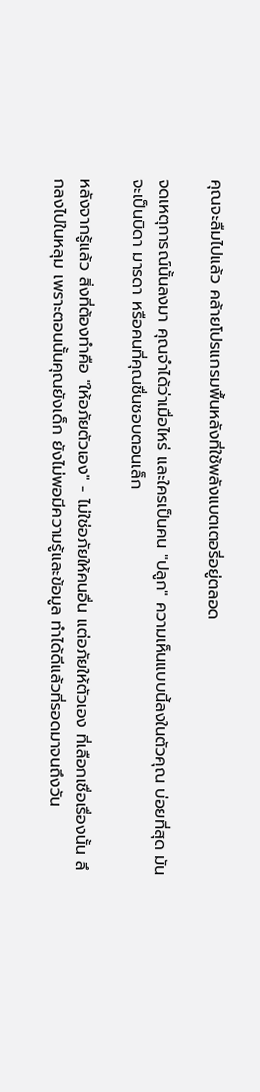คุณจะลืมไปแล้ว คล้ายโปรแกรมพื้นหลังที่ใช้พลังแบตเตอรี่อยู่ตลอด

จดเหตุการณ์นั้นลงมา คุณจำได้ว่าเมื่อไหร่ และใครเป็นคน "ปลูก" ความเห็นแบบนี้ลงในตัวคุณ บ่อยที่สุด มันจะเป็นบิดา มารดา หรือคนที่คุณชื่นชอบตอนเล็ก

หลังจากรู้แล้ว สิ่งที่ต้องทำคือ "ให้อภัยตัวเอง" - ไม่ใช่อภัยให้คนอื่น แต่อภัยให้ตัวเอง ที่เลือกเชื่อเรื่องนั้น ลึกลงไปในหลุม เพราะตอนนั้นคุณยังเด็ก ยังไม่พอมีความรู้และข้อมูล ทำได้ดีแล้วที่รอดมาจนถึงวัน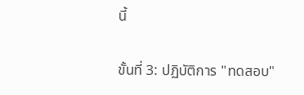นี้

ขั้นที่ 3: ปฏิบัติการ "ทดสอบ"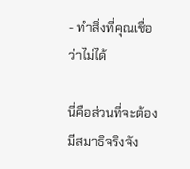- ทำสิ่งที่คุณเชื่อว่าไม่ได้

นี่คือส่วนที่จะต้องมีสมาธิจริงจัง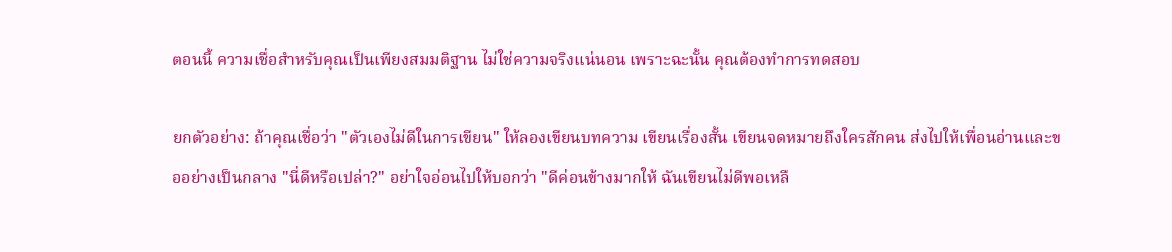ตอนนี้ ความเชื่อสำหรับคุณเป็นเพียงสมมติฐาน ไม่ใช่ความจริงแน่นอน เพราะฉะนั้น คุณต้องทำการทดสอบ

ยกตัวอย่าง: ถ้าคุณเชื่อว่า "ตัวเองไม่ดีในการเขียน" ให้ลองเขียนบทความ เขียนเรื่องสั้น เขียนจดหมายถึงใครสักคน ส่งไปให้เพื่อนอ่านและขออย่างเป็นกลาง "นี่ดีหรือเปล่า?" อย่าใจอ่อนไปให้บอกว่า "ดีค่อนข้างมากให้ ฉันเขียนไม่ดีพอเหลื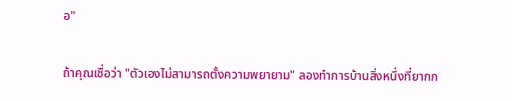อ"

ถ้าคุณเชื่อว่า "ตัวเองไม่สามารถตั้งความพยายาม" ลองทำการบ้านสิ่งหนึ่งที่ยากก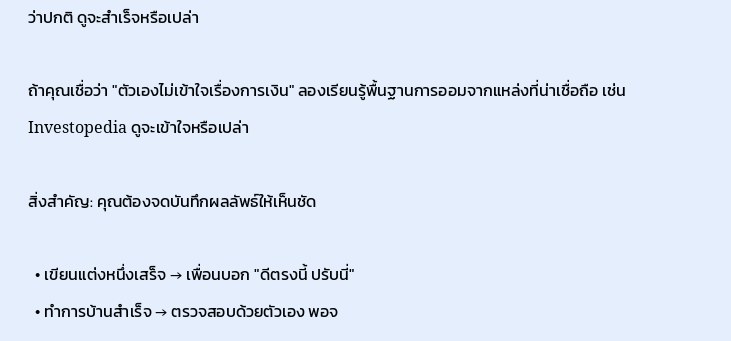ว่าปกติ ดูจะสำเร็จหรือเปล่า

ถ้าคุณเชื่อว่า "ตัวเองไม่เข้าใจเรื่องการเงิน" ลองเรียนรู้พื้นฐานการออมจากแหล่งที่น่าเชื่อถือ เช่น Investopedia ดูจะเข้าใจหรือเปล่า

สิ่งสำคัญ: คุณต้องจดบันทึกผลลัพธ์ให้เห็นชัด

  • เขียนแต่งหนึ่งเสร็จ → เพื่อนบอก "ดีตรงนี้ ปรับนี่"
  • ทำการบ้านสำเร็จ → ตรวจสอบด้วยตัวเอง พอจ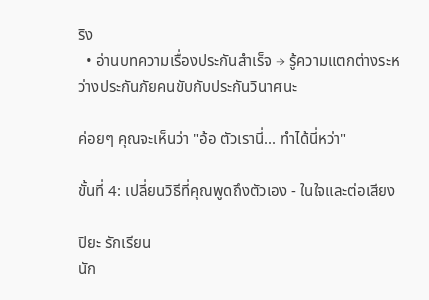ริง
  • อ่านบทความเรื่องประกันสำเร็จ → รู้ความแตกต่างระหว่างประกันภัยคนขับกับประกันวินาศนะ

ค่อยๆ คุณจะเห็นว่า "อ้อ ตัวเรานี่... ทำได้นี่หว่า"

ขั้นที่ 4: เปลี่ยนวิธีที่คุณพูดถึงตัวเอง - ในใจและต่อเสียง

ปิยะ รักเรียน
นัก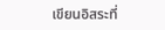เขียนอิสระที่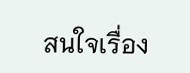สนใจเรื่อง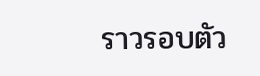ราวรอบตัว